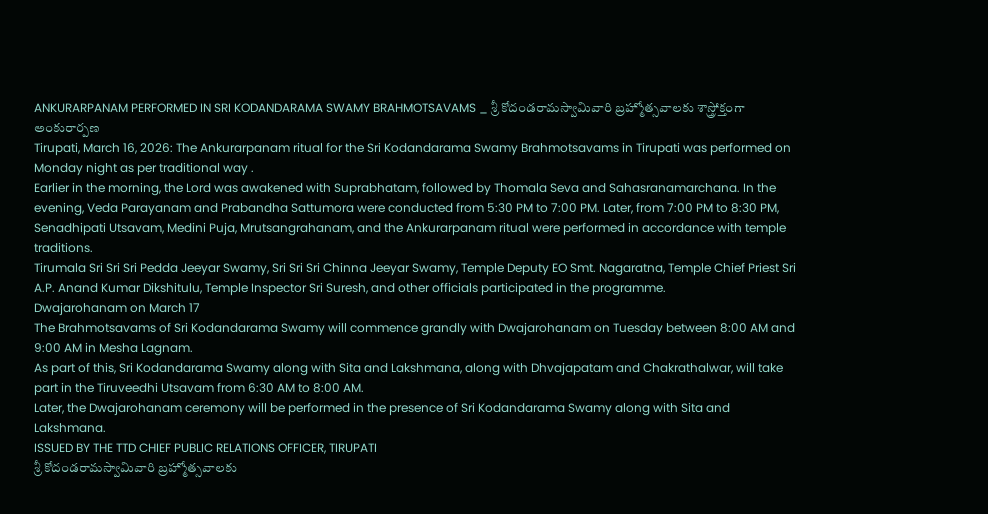ANKURARPANAM PERFORMED IN SRI KODANDARAMA SWAMY BRAHMOTSAVAMS _ శ్రీ కోదండరామస్వామివారి బ్రహ్మోత్సవాలకు శాస్త్రోక్తంగా అంకురార్పణ
Tirupati, March 16, 2026: The Ankurarpanam ritual for the Sri Kodandarama Swamy Brahmotsavams in Tirupati was performed on Monday night as per traditional way .
Earlier in the morning, the Lord was awakened with Suprabhatam, followed by Thomala Seva and Sahasranamarchana. In the evening, Veda Parayanam and Prabandha Sattumora were conducted from 5:30 PM to 7:00 PM. Later, from 7:00 PM to 8:30 PM, Senadhipati Utsavam, Medini Puja, Mrutsangrahanam, and the Ankurarpanam ritual were performed in accordance with temple traditions.
Tirumala Sri Sri Sri Pedda Jeeyar Swamy, Sri Sri Sri Chinna Jeeyar Swamy, Temple Deputy EO Smt. Nagaratna, Temple Chief Priest Sri A.P. Anand Kumar Dikshitulu, Temple Inspector Sri Suresh, and other officials participated in the programme.
Dwajarohanam on March 17
The Brahmotsavams of Sri Kodandarama Swamy will commence grandly with Dwajarohanam on Tuesday between 8:00 AM and 9:00 AM in Mesha Lagnam.
As part of this, Sri Kodandarama Swamy along with Sita and Lakshmana, along with Dhvajapatam and Chakrathalwar, will take part in the Tiruveedhi Utsavam from 6:30 AM to 8:00 AM.
Later, the Dwajarohanam ceremony will be performed in the presence of Sri Kodandarama Swamy along with Sita and Lakshmana.
ISSUED BY THE TTD CHIEF PUBLIC RELATIONS OFFICER, TIRUPATI
శ్రీ కోదండరామస్వామివారి బ్రహ్మోత్సవాలకు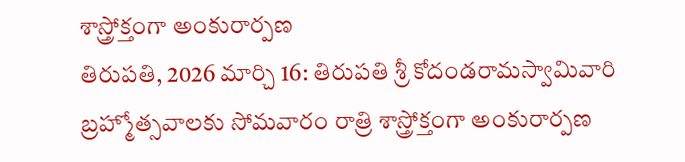శాస్త్రోక్తంగా అంకురార్పణ
తిరుపతి, 2026 మార్చి 16: తిరుపతి శ్రీ కోదండరామస్వామివారి బ్రహ్మోత్సవాలకు సోమవారం రాత్రి శాస్త్రోక్తంగా అంకురార్పణ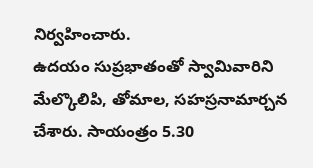నిర్వహించారు.
ఉదయం సుప్రభాతంతో స్వామివారిని మేల్కొలిపి, తోమాల, సహస్రనామార్చన చేశారు. సాయంత్రం 5.30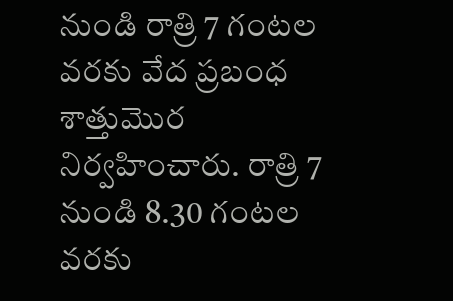నుండి రాత్రి 7 గంటల వరకు వేద ప్రబంధ శాత్తుమొర నిర్వహించారు. రాత్రి 7 నుండి 8.30 గంటల వరకు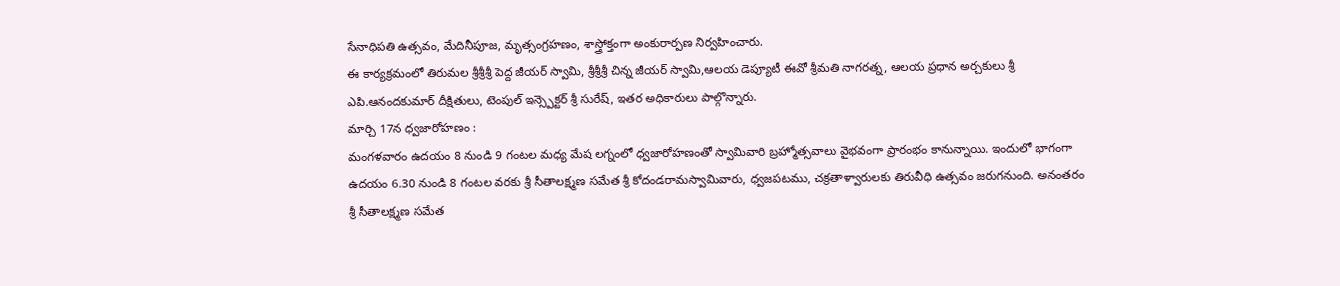సేనాధిపతి ఉత్సవం, మేదినీపూజ, మృత్సంగ్రహణం, శాస్త్రోక్తంగా అంకురార్పణ నిర్వహించారు.
ఈ కార్యక్రమంలో తిరుమల శ్రీశ్రీశ్రీ పెద్ద జీయర్ స్వామి, శ్రీశ్రీశ్రీ చిన్న జీయర్ స్వామి,ఆలయ డెప్యూటీ ఈవో శ్రీమతి నాగరత్న, ఆలయ ప్రధాన అర్చకులు శ్రీ ఎపి.ఆనందకుమార్ దీక్షితులు, టెంపుల్ ఇన్స్పెక్టర్ శ్రీ సురేష్, ఇతర అధికారులు పాల్గొన్నారు.
మార్చి 17న ధ్వజారోహణం :
మంగళవారం ఉదయం 8 నుండి 9 గంటల మధ్య మేష లగ్నంలో ధ్వజారోహణంతో స్వామివారి బ్రహ్మోత్సవాలు వైభవంగా ప్రారంభం కానున్నాయి. ఇందులో భాగంగా ఉదయం 6.30 నుండి 8 గంటల వరకు శ్రీ సీతాలక్ష్మణ సమేత శ్రీ కోదండరామస్వామివారు, ధ్వజపటము, చక్రతాళ్వారులకు తిరువీధి ఉత్సవం జరుగనుంది. అనంతరం శ్రీ సీతాలక్ష్మణ సమేత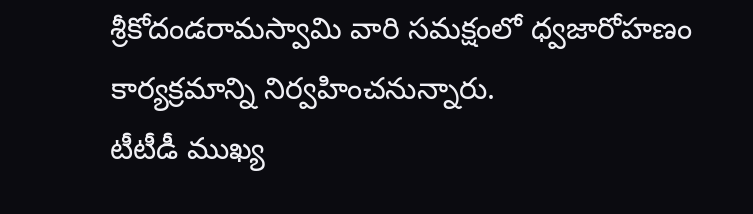శ్రీకోదండరామస్వామి వారి సమక్షంలో ధ్వజారోహణం కార్యక్రమాన్ని నిర్వహించనున్నారు.
టీటీడీ ముఖ్య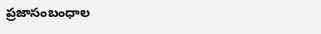ప్రజాసంబంధాల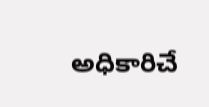అధికారిచే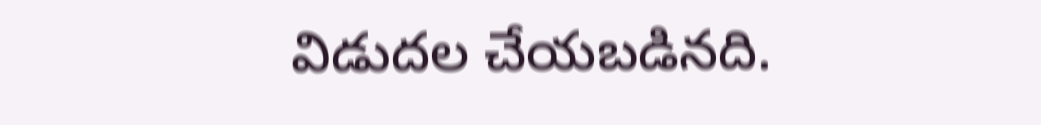విడుదల చేయబడినది.